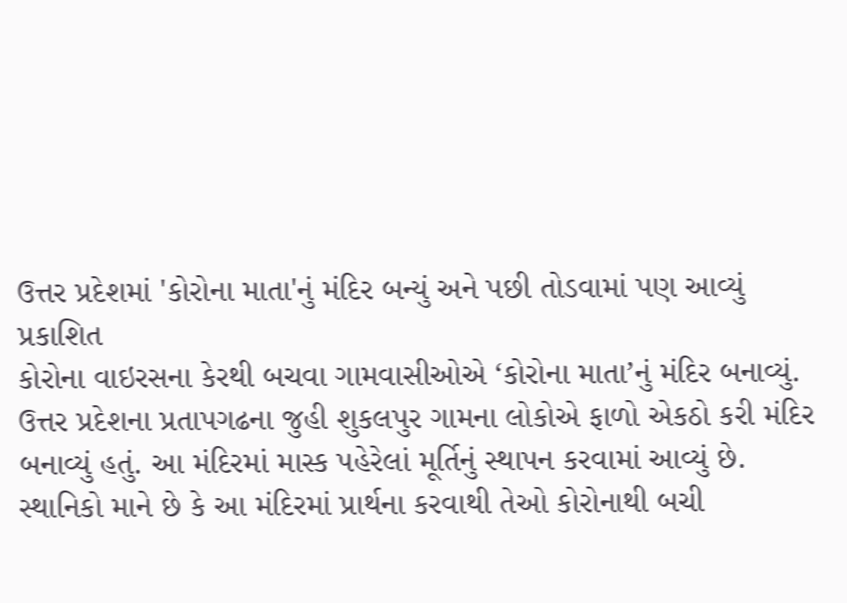ઉત્તર પ્રદેશમાં 'કોરોના માતા'નું મંદિર બન્યું અને પછી તોડવામાં પણ આવ્યું
પ્રકાશિત
કોરોના વાઇરસના કેરથી બચવા ગામવાસીઓએ ‘કોરોના માતા’નું મંદિર બનાવ્યું.
ઉત્તર પ્રદેશના પ્રતાપગઢના જુહી શુકલપુર ગામના લોકોએ ફાળો એકઠો કરી મંદિર બનાવ્યું હતું. આ મંદિરમાં માસ્ક પહેરેલાં મૂર્તિનું સ્થાપન કરવામાં આવ્યું છે.
સ્થાનિકો માને છે કે આ મંદિરમાં પ્રાર્થના કરવાથી તેઓ કોરોનાથી બચી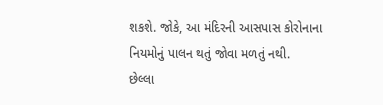શકશે. જોકે, આ મંદિરની આસપાસ કોરોનાના નિયમોનું પાલન થતું જોવા મળતું નથી.
છેલ્લા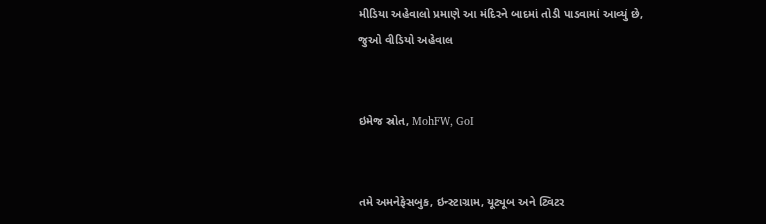મીડિયા અહેવાલો પ્રમાણે આ મંદિરને બાદમાં તોડી પાડવામાં આવ્યું છે,
જુઓ વીડિયો અહેવાલ


ઇમેજ સ્રોત, MohFW, GoI


તમે અમનેફેસબુક, ઇન્સ્ટાગ્રામ, યૂટ્યૂબ અને ટ્વિટર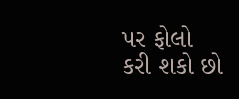પર ફોલો કરી શકો છો